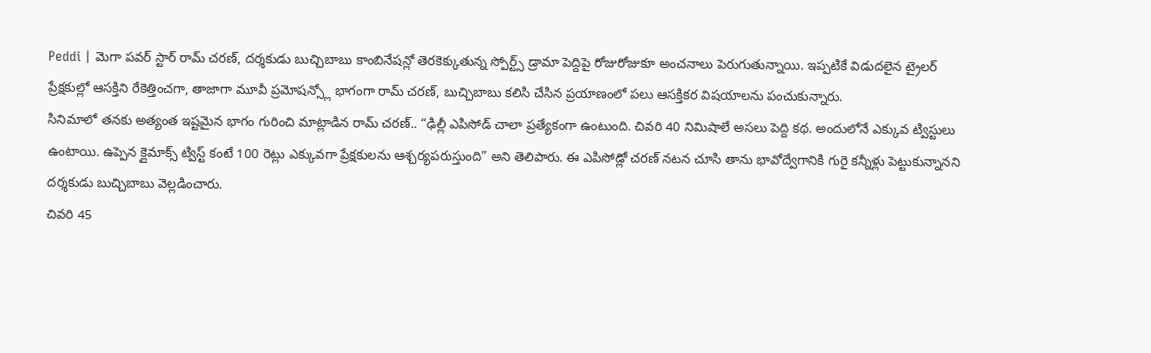Peddi | మెగా పవర్ స్టార్ రామ్ చరణ్, దర్శకుడు బుచ్చిబాబు కాంబినేషన్లో తెరకెక్కుతున్న స్పోర్ట్స్ డ్రామా పెద్దిపై రోజురోజుకూ అంచనాలు పెరుగుతున్నాయి. ఇప్పటికే విడుదలైన ట్రైలర్ ప్రేక్షకుల్లో ఆసక్తిని రేకెత్తించగా, తాజాగా మూవీ ప్రమోషన్స్లో భాగంగా రామ్ చరణ్, బుచ్చిబాబు కలిసి చేసిన ప్రయాణంలో పలు ఆసక్తికర విషయాలను పంచుకున్నారు.
సినిమాలో తనకు అత్యంత ఇష్టమైన భాగం గురించి మాట్లాడిన రామ్ చరణ్.. “ఢిల్లీ ఎపిసోడ్ చాలా ప్రత్యేకంగా ఉంటుంది. చివరి 40 నిమిషాలే అసలు పెద్ది కథ. అందులోనే ఎక్కువ ట్విస్టులు ఉంటాయి. ఉప్పెన క్లైమాక్స్ ట్విస్ట్ కంటే 100 రెట్లు ఎక్కువగా ప్రేక్షకులను ఆశ్చర్యపరుస్తుంది” అని తెలిపారు. ఈ ఎపిసోడ్లో చరణ్ నటన చూసి తాను భావోద్వేగానికి గురై కన్నీళ్లు పెట్టుకున్నానని దర్శకుడు బుచ్చిబాబు వెల్లడించారు.
చివరి 45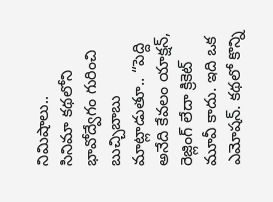నిమిషాలు..
సినిమా కథలోని భావోద్వేగం గురించి బుచ్చిబాబు మాట్లాడుతూ.. “పెద్ది అనేది కేవలం యాక్షన్, రెజ్లింగ్ లేదా క్రికెట్ మూవీ కాదు. ఇది ఒక ఎమోషన్. కథలో కొన్ని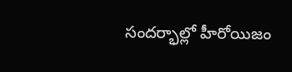సందర్భాల్లో హీరోయిజం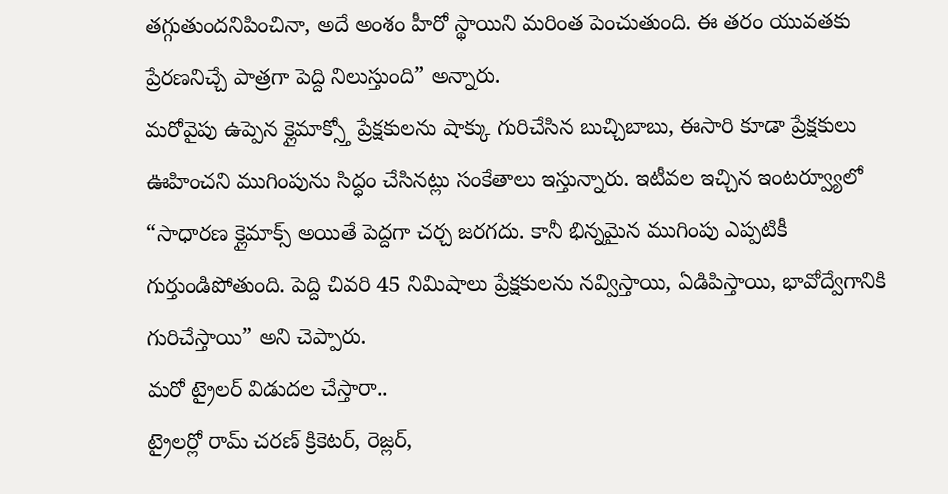తగ్గుతుందనిపించినా, అదే అంశం హీరో స్థాయిని మరింత పెంచుతుంది. ఈ తరం యువతకు ప్రేరణనిచ్చే పాత్రగా పెద్ది నిలుస్తుంది” అన్నారు.
మరోవైపు ఉప్పెన క్లైమాక్స్తో ప్రేక్షకులను షాక్కు గురిచేసిన బుచ్చిబాబు, ఈసారి కూడా ప్రేక్షకులు ఊహించని ముగింపును సిద్ధం చేసినట్లు సంకేతాలు ఇస్తున్నారు. ఇటీవల ఇచ్చిన ఇంటర్వ్యూలో “సాధారణ క్లైమాక్స్ అయితే పెద్దగా చర్చ జరగదు. కానీ భిన్నమైన ముగింపు ఎప్పటికీ గుర్తుండిపోతుంది. పెద్ది చివరి 45 నిమిషాలు ప్రేక్షకులను నవ్విస్తాయి, ఏడిపిస్తాయి, భావోద్వేగానికి గురిచేస్తాయి” అని చెప్పారు.
మరో ట్రైలర్ విడుదల చేస్తారా..
ట్రైలర్లో రామ్ చరణ్ క్రికెటర్, రెజ్లర్,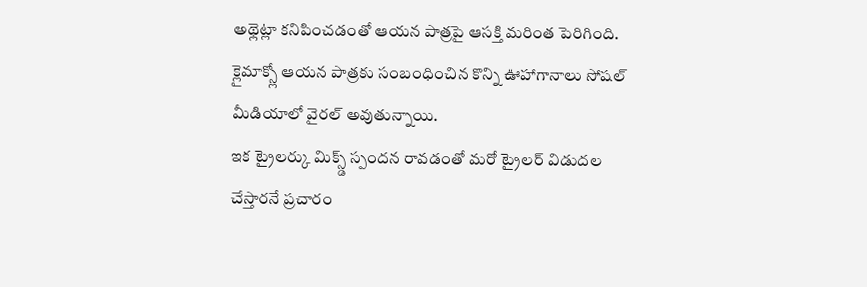అథ్లెట్లా కనిపించడంతో ఆయన పాత్రపై ఆసక్తి మరింత పెరిగింది. క్లైమాక్స్లో ఆయన పాత్రకు సంబంధించిన కొన్ని ఊహాగానాలు సోషల్ మీడియాలో వైరల్ అవుతున్నాయి.
ఇక ట్రైలర్కు మిక్స్డ్ స్పందన రావడంతో మరో ట్రైలర్ విడుదల చేస్తారనే ప్రచారం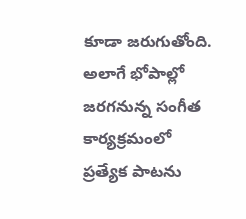కూడా జరుగుతోంది. అలాగే భోపాల్లో జరగనున్న సంగీత కార్యక్రమంలో ప్రత్యేక పాటను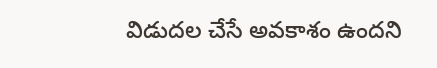విడుదల చేసే అవకాశం ఉందని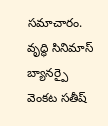సమాచారం. వృద్ధి సినిమాస్ బ్యానర్పై వెంకట సతీష్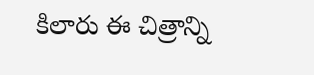కిలారు ఈ చిత్రాన్ని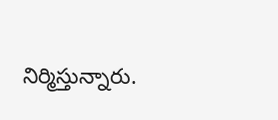నిర్మిస్తున్నారు.